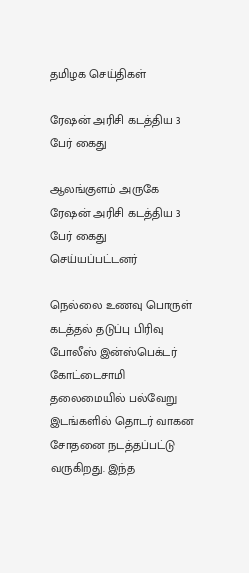தமிழக செய்திகள்

ரேஷன் அரிசி கடத்திய 3 பேர் கைது

ஆலங்குளம் அருகே ரேஷன் அரிசி கடத்திய 3 பேர் கைது செய்யப்பட்டனர்

நெல்லை உணவு பொருள் கடத்தல் தடுப்பு பிரிவு போலீஸ் இன்ஸ்பெக்டர் கோட்டைசாமி தலைமையில் பல்வேறு இடங்களில் தொடர் வாகன சோதனை நடத்தப்பட்டு வருகிறது. இந்த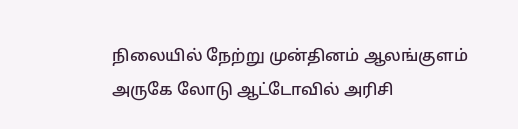நிலையில் நேற்று முன்தினம் ஆலங்குளம் அருகே லோடு ஆட்டோவில் அரிசி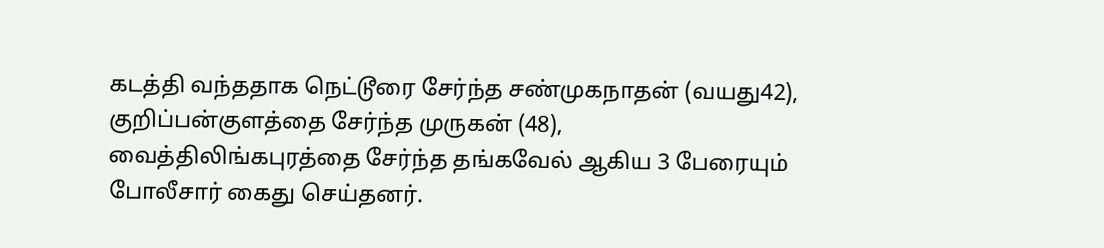கடத்தி வந்ததாக நெட்டூரை சேர்ந்த சண்முகநாதன் (வயது42), குறிப்பன்குளத்தை சேர்ந்த முருகன் (48), வைத்திலிங்கபுரத்தை சேர்ந்த தங்கவேல் ஆகிய 3 பேரையும் போலீசார் கைது செய்தனர்.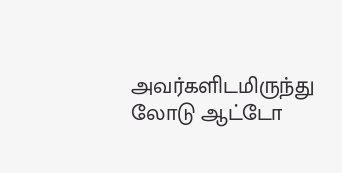அவர்களிடமிருந்து லோடு ஆட்டோ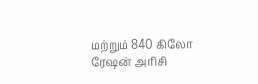மற்றும் 840 கிலோ ரேஷன் அரிசி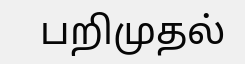பறிமுதல்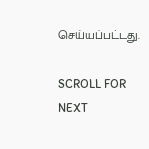செய்யப்பட்டது.

SCROLL FOR NEXT